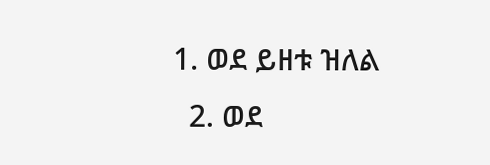1. ወደ ይዘቱ ዝለል
  2. ወደ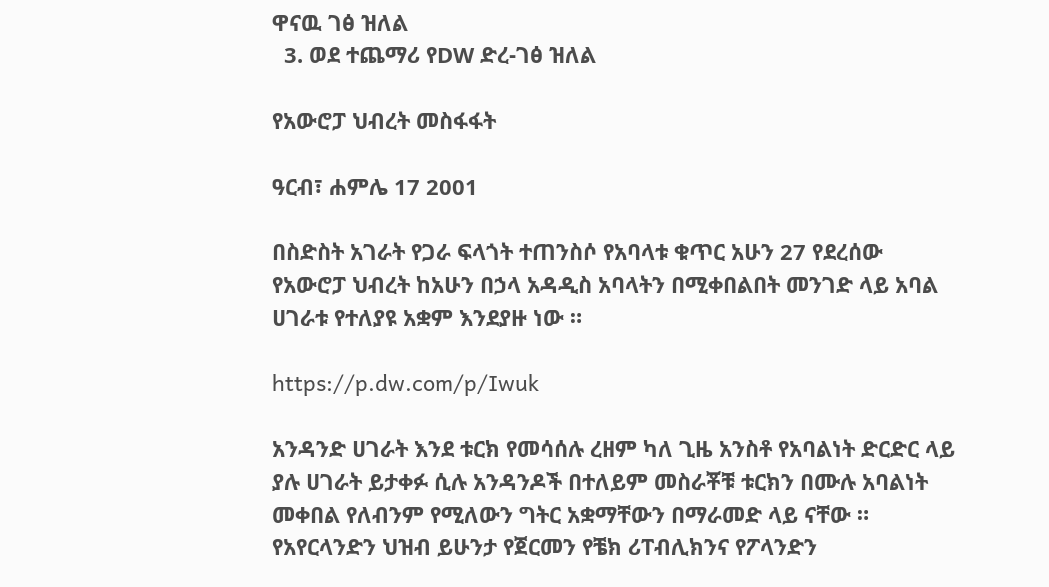ዋናዉ ገፅ ዝለል
  3. ወደ ተጨማሪ የDW ድረ-ገፅ ዝለል

የአውሮፓ ህብረት መስፋፋት

ዓርብ፣ ሐምሌ 17 2001

በስድስት አገራት የጋራ ፍላጎት ተጠንስሶ የአባላቱ ቁጥር አሁን 27 የደረሰው የአውሮፓ ህብረት ከአሁን በኃላ አዳዲስ አባላትን በሚቀበልበት መንገድ ላይ አባል ሀገራቱ የተለያዩ አቋም እንደያዙ ነው ።

https://p.dw.com/p/Iwuk

አንዳንድ ሀገራት እንደ ቱርክ የመሳሰሉ ረዘም ካለ ጊዜ አንስቶ የአባልነት ድርድር ላይ ያሉ ሀገራት ይታቀፉ ሲሉ አንዳንዶች በተለይም መስራቾቹ ቱርክን በሙሉ አባልነት መቀበል የለብንም የሚለውን ግትር አቋማቸውን በማራመድ ላይ ናቸው ። የአየርላንድን ህዝብ ይሁንታ የጀርመን የቼክ ሪፐብሊክንና የፖላንድን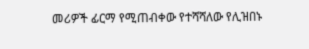መሪዎች ፊርማ የሚጠብቀው የተሻሻለው የሊዝበኑ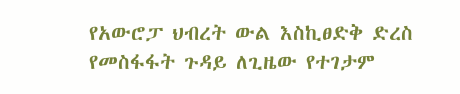የአውሮፓ ህብረት ውል እስኪፀድቅ ድረስ የመስፋፋት ጉዳይ ለጊዜው የተገታም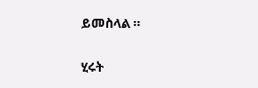ይመስላል ።

ሂሩት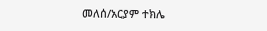መለሰ/አርያም ተክሌ